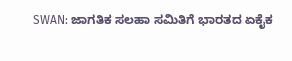SWAN: ಜಾಗತಿಕ ಸಲಹಾ ಸಮಿತಿಗೆ ಭಾರತದ ಏಕೈಕ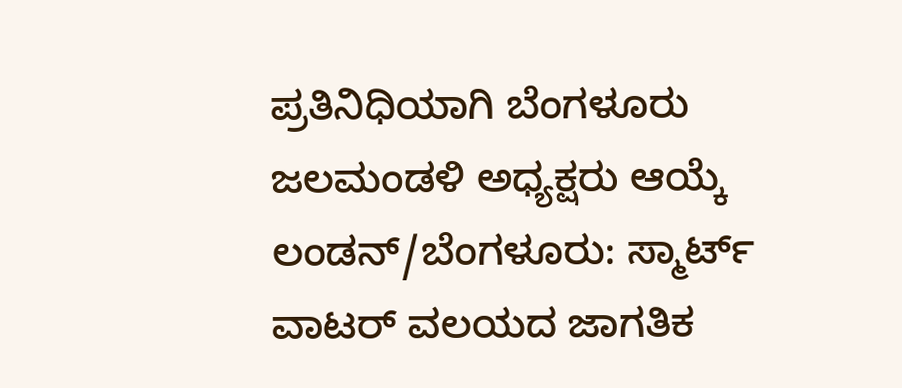ಪ್ರತಿನಿಧಿಯಾಗಿ ಬೆಂಗಳೂರು ಜಲಮಂಡಳಿ ಅಧ್ಯಕ್ಷರು ಆಯ್ಕೆ
ಲಂಡನ್/ಬೆಂಗಳೂರು: ಸ್ಮಾರ್ಟ್ ವಾಟರ್ ವಲಯದ ಜಾಗತಿಕ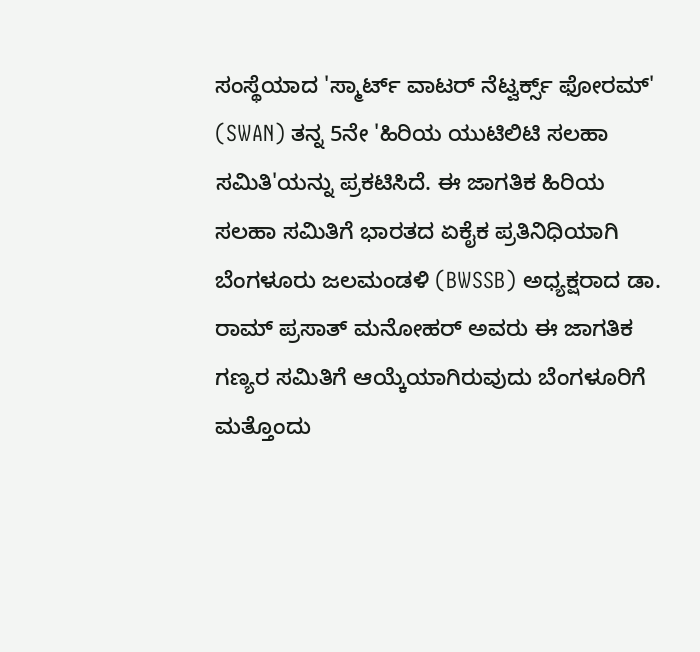ಸಂಸ್ಥೆಯಾದ 'ಸ್ಮಾರ್ಟ್ ವಾಟರ್ ನೆಟ್ವರ್ಕ್ಸ್ ಫೋರಮ್' (SWAN) ತನ್ನ 5ನೇ 'ಹಿರಿಯ ಯುಟಿಲಿಟಿ ಸಲಹಾ ಸಮಿತಿ'ಯನ್ನು ಪ್ರಕಟಿಸಿದೆ. ಈ ಜಾಗತಿಕ ಹಿರಿಯ ಸಲಹಾ ಸಮಿತಿಗೆ ಭಾರತದ ಏಕೈಕ ಪ್ರತಿನಿಧಿಯಾಗಿ ಬೆಂಗಳೂರು ಜಲಮಂಡಳಿ (BWSSB) ಅಧ್ಯಕ್ಷರಾದ ಡಾ. ರಾಮ್ ಪ್ರಸಾತ್ ಮನೋಹರ್ ಅವರು ಈ ಜಾಗತಿಕ ಗಣ್ಯರ ಸಮಿತಿಗೆ ಆಯ್ಕೆಯಾಗಿರುವುದು ಬೆಂಗಳೂರಿಗೆ ಮತ್ತೊಂದು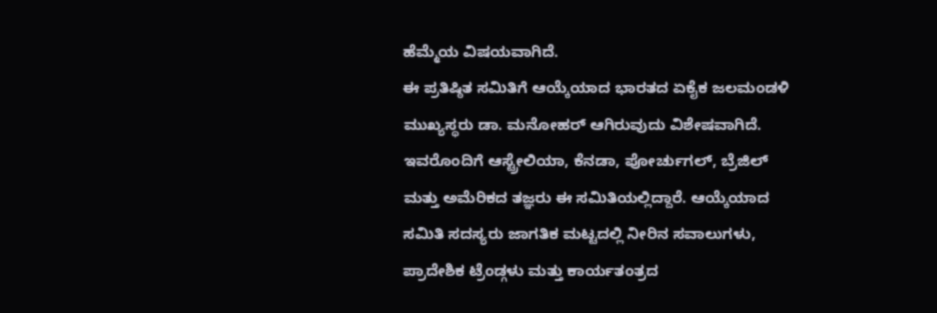ಹೆಮ್ಮೆಯ ವಿಷಯವಾಗಿದೆ.
ಈ ಪ್ರತಿಷ್ಠಿತ ಸಮಿತಿಗೆ ಆಯ್ಕೆಯಾದ ಭಾರತದ ಏಕೈಕ ಜಲಮಂಡಳಿ ಮುಖ್ಯಸ್ಥರು ಡಾ. ಮನೋಹರ್ ಆಗಿರುವುದು ವಿಶೇಷವಾಗಿದೆ. ಇವರೊಂದಿಗೆ ಆಸ್ಟ್ರೇಲಿಯಾ, ಕೆನಡಾ, ಪೋರ್ಚುಗಲ್, ಬ್ರೆಜಿಲ್ ಮತ್ತು ಅಮೆರಿಕದ ತಜ್ಞರು ಈ ಸಮಿತಿಯಲ್ಲಿದ್ದಾರೆ. ಆಯ್ಕೆಯಾದ ಸಮಿತಿ ಸದಸ್ಯರು ಜಾಗತಿಕ ಮಟ್ಟದಲ್ಲಿ ನೀರಿನ ಸವಾಲುಗಳು, ಪ್ರಾದೇಶಿಕ ಟ್ರೆಂಡ್ಗಳು ಮತ್ತು ಕಾರ್ಯತಂತ್ರದ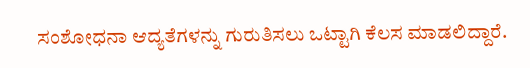ಸಂಶೋಧನಾ ಆದ್ಯತೆಗಳನ್ನು ಗುರುತಿಸಲು ಒಟ್ಟಾಗಿ ಕೆಲಸ ಮಾಡಲಿದ್ದಾರೆ.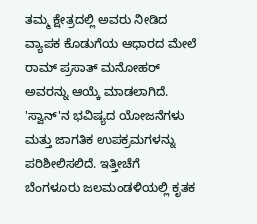ತಮ್ಮ ಕ್ಷೇತ್ರದಲ್ಲಿ ಅವರು ನೀಡಿದ ವ್ಯಾಪಕ ಕೊಡುಗೆಯ ಆಧಾರದ ಮೇಲೆ ರಾಮ್ ಪ್ರಸಾತ್ ಮನೋಹರ್ ಅವರನ್ನು ಆಯ್ಕೆ ಮಾಡಲಾಗಿದೆ. 'ಸ್ವಾನ್'ನ ಭವಿಷ್ಯದ ಯೋಜನೆಗಳು ಮತ್ತು ಜಾಗತಿಕ ಉಪಕ್ರಮಗಳನ್ನು ಪರಿಶೀಲಿಸಲಿದೆ. ಇತ್ತೀಚೆಗೆ ಬೆಂಗಳೂರು ಜಲಮಂಡಳಿಯಲ್ಲಿ ಕೃತಕ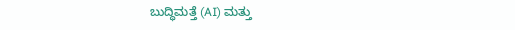ಬುದ್ಧಿಮತ್ತೆ (AI) ಮತ್ತು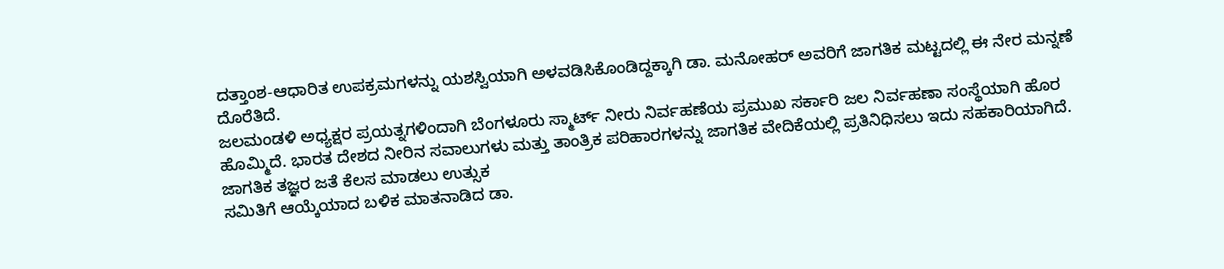ದತ್ತಾಂಶ-ಆಧಾರಿತ ಉಪಕ್ರಮಗಳನ್ನು ಯಶಸ್ವಿಯಾಗಿ ಅಳವಡಿಸಿಕೊಂಡಿದ್ದಕ್ಕಾಗಿ ಡಾ. ಮನೋಹರ್ ಅವರಿಗೆ ಜಾಗತಿಕ ಮಟ್ಟದಲ್ಲಿ ಈ ನೇರ ಮನ್ನಣೆ ದೊರೆತಿದೆ.
ಜಲಮಂಡಳಿ ಅಧ್ಯಕ್ಷರ ಪ್ರಯತ್ನಗಳಿಂದಾಗಿ ಬೆಂಗಳೂರು ಸ್ಮಾರ್ಟ್ ನೀರು ನಿರ್ವಹಣೆಯ ಪ್ರಮುಖ ಸರ್ಕಾರಿ ಜಲ ನಿರ್ವಹಣಾ ಸಂಸ್ಥೆಯಾಗಿ ಹೊರ ಹೊಮ್ಮಿದೆ. ಭಾರತ ದೇಶದ ನೀರಿನ ಸವಾಲುಗಳು ಮತ್ತು ತಾಂತ್ರಿಕ ಪರಿಹಾರಗಳನ್ನು ಜಾಗತಿಕ ವೇದಿಕೆಯಲ್ಲಿ ಪ್ರತಿನಿಧಿಸಲು ಇದು ಸಹಕಾರಿಯಾಗಿದೆ.
ಜಾಗತಿಕ ತಜ್ಞರ ಜತೆ ಕೆಲಸ ಮಾಡಲು ಉತ್ಸುಕ
ಸಮಿತಿಗೆ ಆಯ್ಕೆಯಾದ ಬಳಿಕ ಮಾತನಾಡಿದ ಡಾ.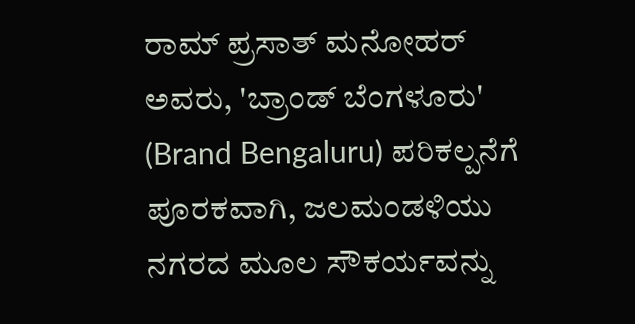ರಾಮ್ ಪ್ರಸಾತ್ ಮನೋಹರ್ ಅವರು, 'ಬ್ರಾಂಡ್ ಬೆಂಗಳೂರು' (Brand Bengaluru) ಪರಿಕಲ್ಪನೆಗೆ ಪೂರಕವಾಗಿ, ಜಲಮಂಡಳಿಯು ನಗರದ ಮೂಲ ಸೌಕರ್ಯವನ್ನು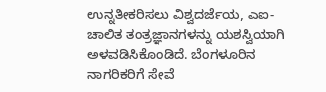ಉನ್ನತೀಕರಿಸಲು ವಿಶ್ವದರ್ಜೆಯ, ಎಐ-ಚಾಲಿತ ತಂತ್ರಜ್ಞಾನಗಳನ್ನು ಯಶಸ್ವಿಯಾಗಿ ಅಳವಡಿಸಿಕೊಂಡಿದೆ. ಬೆಂಗಳೂರಿನ ನಾಗರಿಕರಿಗೆ ಸೇವೆ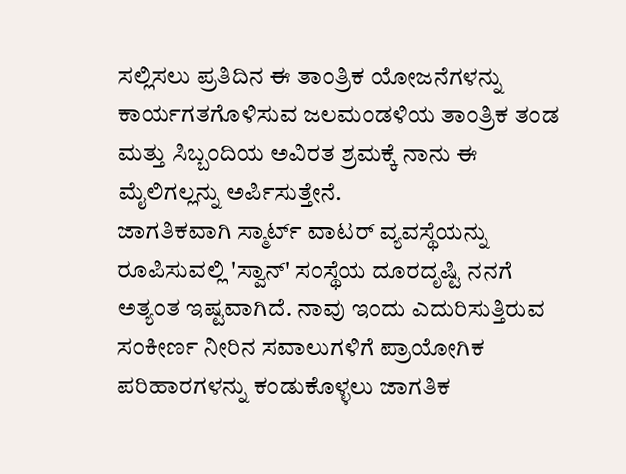ಸಲ್ಲಿಸಲು ಪ್ರತಿದಿನ ಈ ತಾಂತ್ರಿಕ ಯೋಜನೆಗಳನ್ನು ಕಾರ್ಯಗತಗೊಳಿಸುವ ಜಲಮಂಡಳಿಯ ತಾಂತ್ರಿಕ ತಂಡ ಮತ್ತು ಸಿಬ್ಬಂದಿಯ ಅವಿರತ ಶ್ರಮಕ್ಕೆ ನಾನು ಈ ಮೈಲಿಗಲ್ಲನ್ನು ಅರ್ಪಿಸುತ್ತೇನೆ.
ಜಾಗತಿಕವಾಗಿ ಸ್ಮಾರ್ಟ್ ವಾಟರ್ ವ್ಯವಸ್ಥೆಯನ್ನು ರೂಪಿಸುವಲ್ಲಿ 'ಸ್ವಾನ್' ಸಂಸ್ಥೆಯ ದೂರದೃಷ್ಟಿ ನನಗೆ ಅತ್ಯಂತ ಇಷ್ಟವಾಗಿದೆ. ನಾವು ಇಂದು ಎದುರಿಸುತ್ತಿರುವ ಸಂಕೀರ್ಣ ನೀರಿನ ಸವಾಲುಗಳಿಗೆ ಪ್ರಾಯೋಗಿಕ ಪರಿಹಾರಗಳನ್ನು ಕಂಡುಕೊಳ್ಳಲು ಜಾಗತಿಕ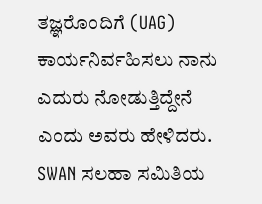ತಜ್ಞರೊಂದಿಗೆ (UAG) ಕಾರ್ಯನಿರ್ವಹಿಸಲು ನಾನು ಎದುರು ನೋಡುತ್ತಿದ್ದೇನೆ ಎಂದು ಅವರು ಹೇಳಿದರು.
SWAN ಸಲಹಾ ಸಮಿತಿಯ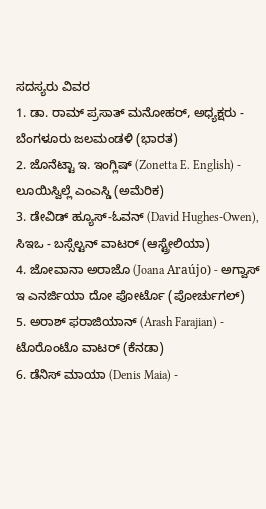ಸದಸ್ಯರು ವಿವರ
1. ಡಾ. ರಾಮ್ ಪ್ರಸಾತ್ ಮನೋಹರ್, ಅಧ್ಯಕ್ಷರು - ಬೆಂಗಳೂರು ಜಲಮಂಡಳಿ (ಭಾರತ)
2. ಜೊನೆಟ್ಟಾ ಇ. ಇಂಗ್ಲಿಷ್ (Zonetta E. English) - ಲೂಯಿಸ್ವಿಲ್ಲೆ ಎಂಎಸ್ಡಿ (ಅಮೆರಿಕ)
3. ಡೇವಿಡ್ ಹ್ಯೂಸ್-ಓವನ್ (David Hughes-Owen), ಸಿಇಒ - ಬಸ್ಸೆಲ್ಟನ್ ವಾಟರ್ (ಆಸ್ಟ್ರೇಲಿಯಾ)
4. ಜೋವಾನಾ ಅರಾಜೊ (Joana Araújo) - ಅಗ್ವಾಸ್ ಇ ಎನರ್ಜಿಯಾ ದೋ ಪೋರ್ಟೊ (ಪೋರ್ಚುಗಲ್)
5. ಅರಾಶ್ ಫರಾಜಿಯಾನ್ (Arash Farajian) - ಟೊರೊಂಟೊ ವಾಟರ್ (ಕೆನಡಾ)
6. ಡೆನಿಸ್ ಮಾಯಾ (Denis Maia) -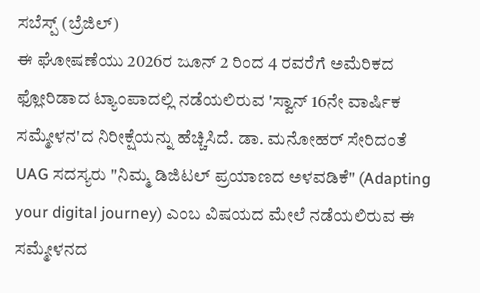ಸಬೆಸ್ಪ್ (ಬ್ರೆಜಿಲ್)
ಈ ಘೋಷಣೆಯು 2026ರ ಜೂನ್ 2 ರಿಂದ 4 ರವರೆಗೆ ಅಮೆರಿಕದ ಫ್ಲೋರಿಡಾದ ಟ್ಯಾಂಪಾದಲ್ಲಿ ನಡೆಯಲಿರುವ 'ಸ್ವಾನ್ 16ನೇ ವಾರ್ಷಿಕ ಸಮ್ಮೇಳನ'ದ ನಿರೀಕ್ಷೆಯನ್ನು ಹೆಚ್ಚಿಸಿದೆ. ಡಾ. ಮನೋಹರ್ ಸೇರಿದಂತೆ UAG ಸದಸ್ಯರು "ನಿಮ್ಮ ಡಿಜಿಟಲ್ ಪ್ರಯಾಣದ ಅಳವಡಿಕೆ" (Adapting your digital journey) ಎಂಬ ವಿಷಯದ ಮೇಲೆ ನಡೆಯಲಿರುವ ಈ ಸಮ್ಮೇಳನದ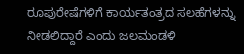ರೂಪುರೇಷೆಗಳಿಗೆ ಕಾರ್ಯತಂತ್ರದ ಸಲಹೆಗಳನ್ನು ನೀಡಲಿದ್ದಾರೆ ಎಂದು ಜಲಮಂಡಳಿ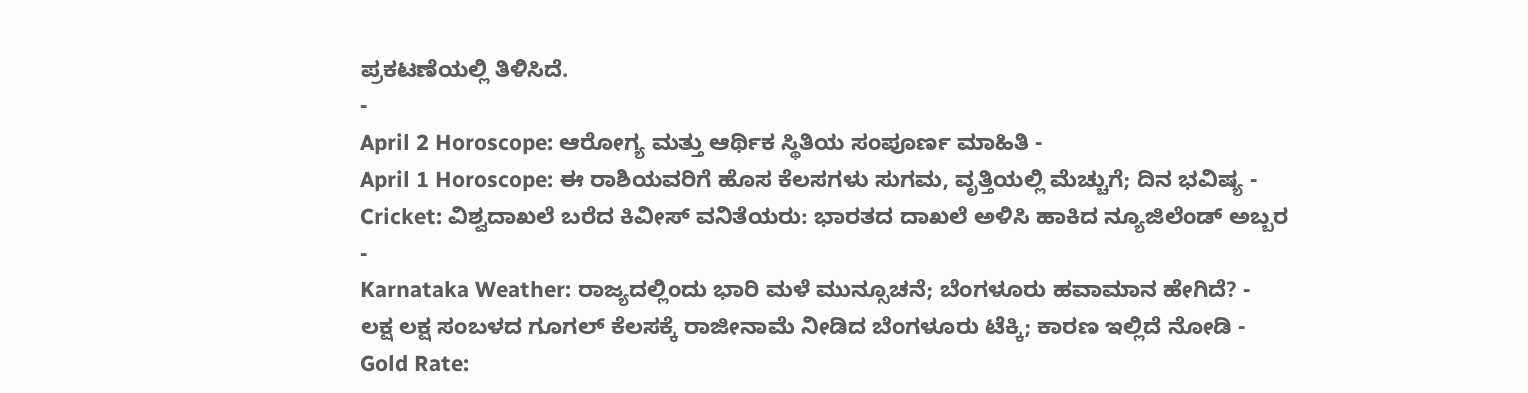ಪ್ರಕಟಣೆಯಲ್ಲಿ ತಿಳಿಸಿದೆ.
-
April 2 Horoscope: ಆರೋಗ್ಯ ಮತ್ತು ಆರ್ಥಿಕ ಸ್ಥಿತಿಯ ಸಂಪೂರ್ಣ ಮಾಹಿತಿ -
April 1 Horoscope: ಈ ರಾಶಿಯವರಿಗೆ ಹೊಸ ಕೆಲಸಗಳು ಸುಗಮ, ವೃತ್ತಿಯಲ್ಲಿ ಮೆಚ್ಚುಗೆ; ದಿನ ಭವಿಷ್ಯ -
Cricket: ವಿಶ್ವದಾಖಲೆ ಬರೆದ ಕಿವೀಸ್ ವನಿತೆಯರು: ಭಾರತದ ದಾಖಲೆ ಅಳಿಸಿ ಹಾಕಿದ ನ್ಯೂಜಿಲೆಂಡ್ ಅಬ್ಬರ -
Karnataka Weather: ರಾಜ್ಯದಲ್ಲಿಂದು ಭಾರಿ ಮಳೆ ಮುನ್ಸೂಚನೆ; ಬೆಂಗಳೂರು ಹವಾಮಾನ ಹೇಗಿದೆ? -
ಲಕ್ಷ ಲಕ್ಷ ಸಂಬಳದ ಗೂಗಲ್ ಕೆಲಸಕ್ಕೆ ರಾಜೀನಾಮೆ ನೀಡಿದ ಬೆಂಗಳೂರು ಟೆಕ್ಕಿ; ಕಾರಣ ಇಲ್ಲಿದೆ ನೋಡಿ -
Gold Rate: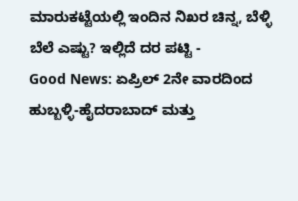ಮಾರುಕಟ್ಟೆಯಲ್ಲಿ ಇಂದಿನ ನಿಖರ ಚಿನ್ನ, ಬೆಳ್ಳಿ ಬೆಲೆ ಎಷ್ಟು? ಇಲ್ಲಿದೆ ದರ ಪಟ್ಟಿ -
Good News: ಏಪ್ರಿಲ್ 2ನೇ ವಾರದಿಂದ ಹುಬ್ಬಳ್ಳಿ-ಹೈದರಾಬಾದ್ ಮತ್ತು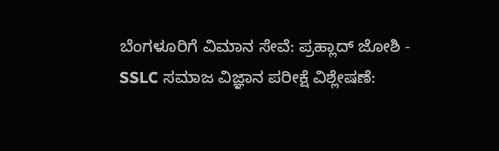ಬೆಂಗಳೂರಿಗೆ ವಿಮಾನ ಸೇವೆ: ಪ್ರಹ್ಲಾದ್ ಜೋಶಿ -
SSLC ಸಮಾಜ ವಿಜ್ಞಾನ ಪರೀಕ್ಷೆ ವಿಶ್ಲೇಷಣೆ: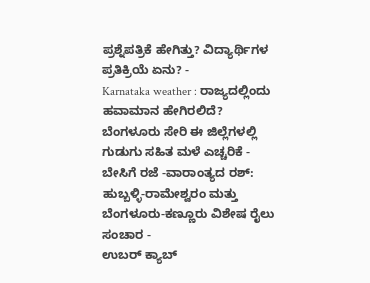ಪ್ರಶ್ನೆಪತ್ರಿಕೆ ಹೇಗಿತ್ತು? ವಿದ್ಯಾರ್ಥಿಗಳ ಪ್ರತಿಕ್ರಿಯೆ ಏನು? -
Karnataka weather : ರಾಜ್ಯದಲ್ಲಿಂದು ಹವಾಮಾನ ಹೇಗಿರಲಿದೆ? ಬೆಂಗಳೂರು ಸೇರಿ ಈ ಜಿಲ್ಲೆಗಳಲ್ಲಿ ಗುಡುಗು ಸಹಿತ ಮಳೆ ಎಚ್ಚರಿಕೆ -
ಬೇಸಿಗೆ ರಜೆ -ವಾರಾಂತ್ಯದ ರಶ್: ಹುಬ್ಬಳ್ಳಿ-ರಾಮೇಶ್ವರಂ ಮತ್ತು ಬೆಂಗಳೂರು-ಕಣ್ಣೂರು ವಿಶೇಷ ರೈಲು ಸಂಚಾರ -
ಉಬರ್ ಕ್ಯಾಬ್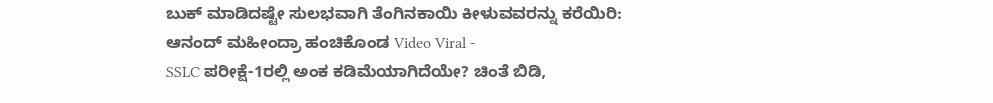ಬುಕ್ ಮಾಡಿದಷ್ಟೇ ಸುಲಭವಾಗಿ ತೆಂಗಿನಕಾಯಿ ಕೀಳುವವರನ್ನು ಕರೆಯಿರಿ: ಆನಂದ್ ಮಹೀಂದ್ರಾ ಹಂಚಿಕೊಂಡ Video Viral -
SSLC ಪರೀಕ್ಷೆ-1ರಲ್ಲಿ ಅಂಕ ಕಡಿಮೆಯಾಗಿದೆಯೇ? ಚಿಂತೆ ಬಿಡಿ,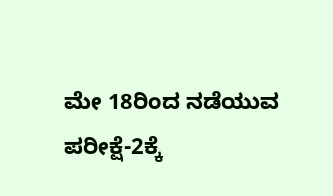ಮೇ 18ರಿಂದ ನಡೆಯುವ ಪರೀಕ್ಷೆ-2ಕ್ಕೆ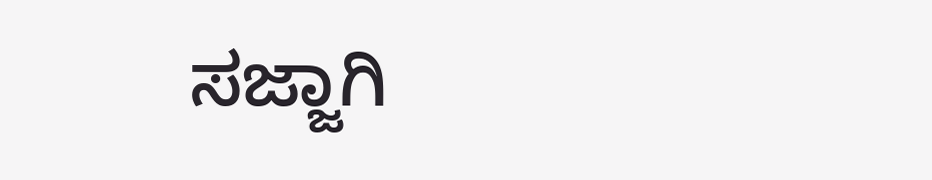ಸಜ್ಜಾಗಿ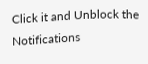Click it and Unblock the Notifications